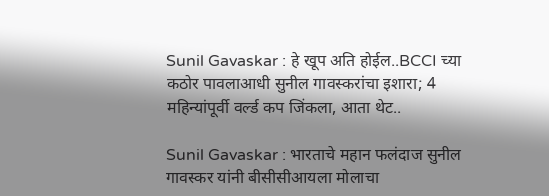Sunil Gavaskar : हे खूप अति होईल..BCCI च्या कठोर पावलाआधी सुनील गावस्करांचा इशारा; 4 महिन्यांपूर्वी वर्ल्ड कप जिंकला, आता थेट..

Sunil Gavaskar : भारताचे महान फलंदाज सुनील गावस्कर यांनी बीसीसीआयला मोलाचा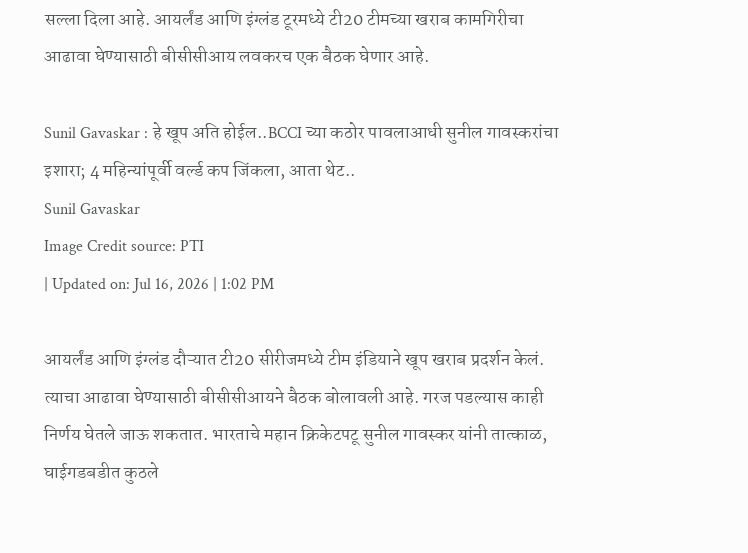सल्ला दिला आहे. आयर्लंड आणि इंग्लंड टूरमध्ये टी20 टीमच्या खराब कामगिरीचा आढावा घेण्यासाठी बीसीसीआय लवकरच एक बैठक घेणार आहे.

Sunil Gavaskar : हे खूप अति होईल..BCCI च्या कठोर पावलाआधी सुनील गावस्करांचा इशारा; 4 महिन्यांपूर्वी वर्ल्ड कप जिंकला, आता थेट..
Sunil Gavaskar
Image Credit source: PTI
| Updated on: Jul 16, 2026 | 1:02 PM

आयर्लंड आणि इंग्लंड दौऱ्यात टी20 सीरीजमध्ये टीम इंडियाने खूप खराब प्रदर्शन केलं. त्याचा आढावा घेण्यासाठी बीसीसीआयने बैठक बोलावली आहे. गरज पडल्यास काही निर्णय घेतले जाऊ शकतात. भारताचे महान क्रिकेटपटू सुनील गावस्कर यांनी तात्काळ, घाईगडबडीत कुठले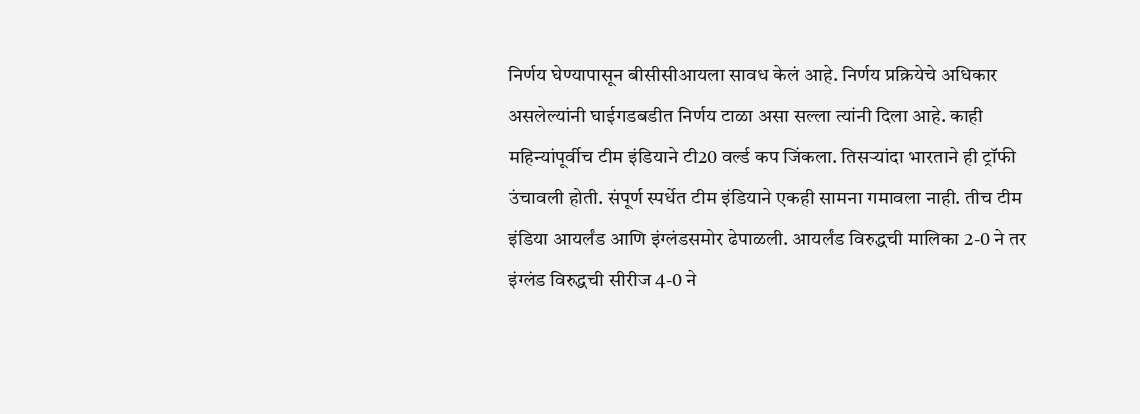निर्णय घेण्यापासून बीसीसीआयला सावध केलं आहे. निर्णय प्रक्रियेचे अधिकार असलेल्यांनी घाईगडबडीत निर्णय टाळा असा सल्ला त्यांनी दिला आहे. काही महिन्यांपूर्वीच टीम इंडियाने टी20 वर्ल्ड कप जिंकला. तिसऱ्यांदा भारताने ही ट्रॉफी उंचावली होती. संपूर्ण स्पर्धेत टीम इंडियाने एकही सामना गमावला नाही. तीच टीम इंडिया आयर्लंड आणि इंग्लंडसमोर ढेपाळली. आयर्लंड विरुद्धची मालिका 2-0 ने तर इंग्लंड विरुद्धची सीरीज 4-0 ने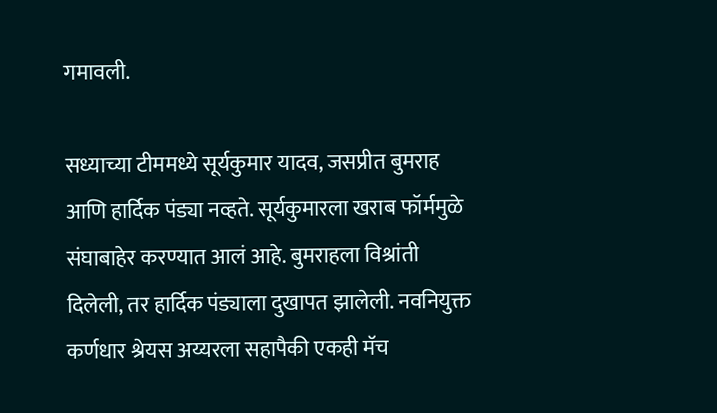गमावली.

सध्याच्या टीममध्ये सूर्यकुमार यादव, जसप्रीत बुमराह आणि हार्दिक पंड्या नव्हते. सूर्यकुमारला खराब फॉर्ममुळे संघाबाहेर करण्यात आलं आहे. बुमराहला विश्रांती दिलेली, तर हार्दिक पंड्याला दुखापत झालेली. नवनियुक्त कर्णधार श्रेयस अय्यरला सहापैकी एकही मॅच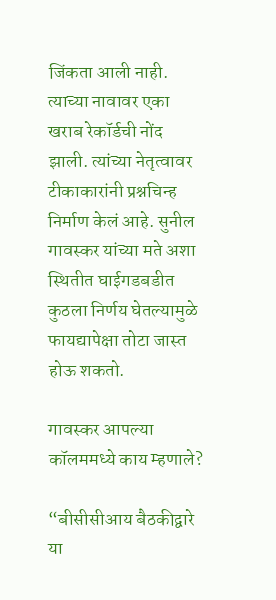जिंकता आली नाही. त्याच्या नावावर एका खराब रेकॉर्डची नोंद झाली. त्यांच्या नेतृत्वावर टीकाकारांनी प्रश्नचिन्ह निर्माण केलं आहे. सुनील गावस्कर यांच्या मते अशा स्थितीत घाईगडबडीत कुठला निर्णय घेतल्यामुळे फायद्यापेक्षा तोटा जास्त होऊ शकतो.

गावस्कर आपल्या कॉलममध्ये काय म्हणाले?

“बीसीसीआय बैठकीद्वारे या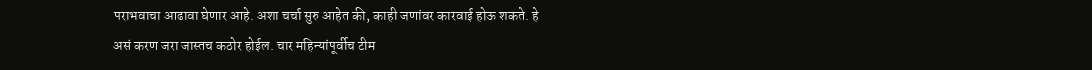पराभवाचा आढावा घेणार आहे. अशा चर्चा सुरु आहेत की, काही जणांवर कारवाई होऊ शकते. हे असं करण जरा जास्तच कठोर होईल. चार महिन्यांपूर्वीच टीम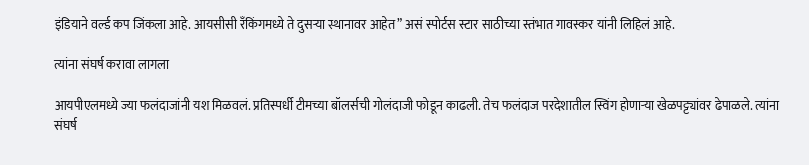इंडियाने वर्ल्ड कप जिंकला आहे. आयसीसी रँकिंगमध्ये ते दुसऱ्या स्थानावर आहेत” असं स्पोर्टस स्टार साठीच्या स्तंभात गावस्कर यांनी लिहिलं आहे.

त्यांना संघर्ष करावा लागला

आयपीएलमध्ये ज्या फलंदाजांनी यश मिळवलं. प्रतिस्पर्धी टीमच्या बॉलर्सची गोलंदाजी फोडून काढली. तेच फलंदाज परदेशातील स्विंग होणाऱ्या खेळपट्ट्यांवर ढेपाळले. त्यांना संघर्ष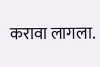करावा लागला.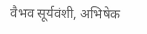वैभव सूर्यवंशी, अभिषेक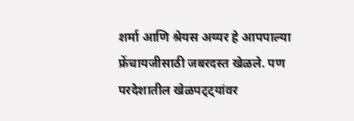शर्मा आणि श्रेयस अय्यर हे आपपाल्या फ्रेंचायजीसाठी जबरदस्त खेळले. पण परदेशातील खेळपट्ट्यांवर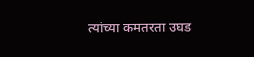त्यांच्या कमतरता उघड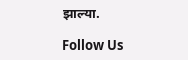झाल्या.

Follow Us